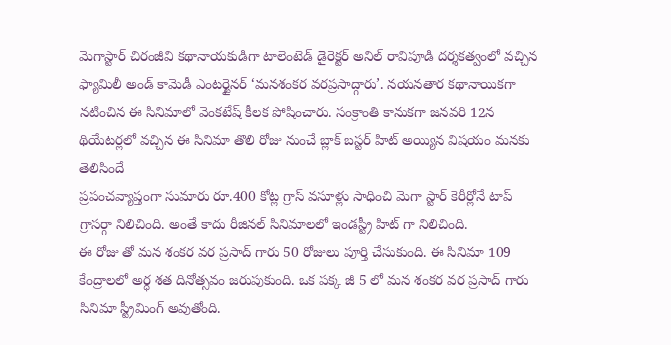మెగాస్టార్ చిరంజీవి కథానాయకుడిగా టాలెంటెడ్ డైరెక్టర్ అనిల్ రావిపూడి దర్శకత్వంలో వచ్చిన ఫ్యామిలీ అండ్ కామెడీ ఎంటర్టైనర్ ‘మనశంకర వరప్రసాద్గారు’. నయనతార కథానాయికగా నటించిన ఈ సినిమాలో వెంకటేష్ కీలక పోషించారు. సంక్రాంతి కానుకగా జనవరి 12న థియేటర్లలో వచ్చిన ఈ సినిమా తొలి రోజు నుంచే బ్లాక్ బస్టర్ హిట్ అయ్యిన విషయం మనకు తెలిసిందే
ప్రపంచవ్యాప్తంగా సుమారు రూ.400 కోట్ల గ్రాస్ వసూళ్లు సాధించి మెగా స్టార్ కెరీర్లోనే టాప్ గ్రాసర్గా నిలిచింది. అంతే కాదు రీజినల్ సినిమాలలో ఇండస్ట్రీ హిట్ గా నిలిచింది.
ఈ రోజు తో మన శంకర వర ప్రసాద్ గారు 50 రోజులు పూర్తి చేసుకుంది. ఈ సినిమా 109 కేంద్రాలలో అర్ధ శత దినోత్సవం జరుపుకుంది. ఒక పక్క జీ 5 లో మన శంకర వర ప్రసాద్ గారు సినిమా స్ట్రీమింగ్ అవుతోంది.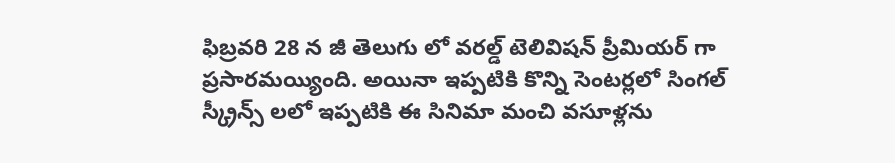ఫిబ్రవరి 28 న జీ తెలుగు లో వరల్డ్ టెలివిషన్ ప్రీమియర్ గా ప్రసారమయ్యింది. అయినా ఇప్పటికి కొన్ని సెంటర్లలో సింగల్ స్క్రీన్స్ లలో ఇప్పటికి ఈ సినిమా మంచి వసూళ్లను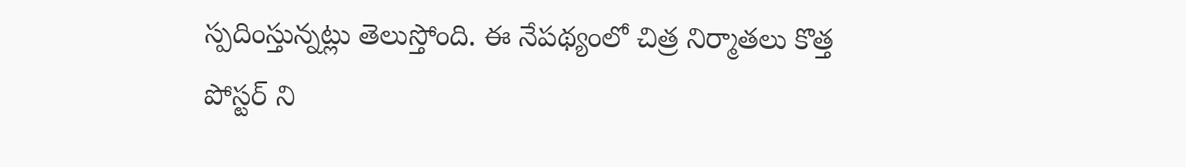స్పదింస్తున్నట్లు తెలుస్తోంది. ఈ నేపథ్యంలో చిత్ర నిర్మాతలు కొత్త పోస్టర్ ని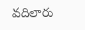వదిలారు